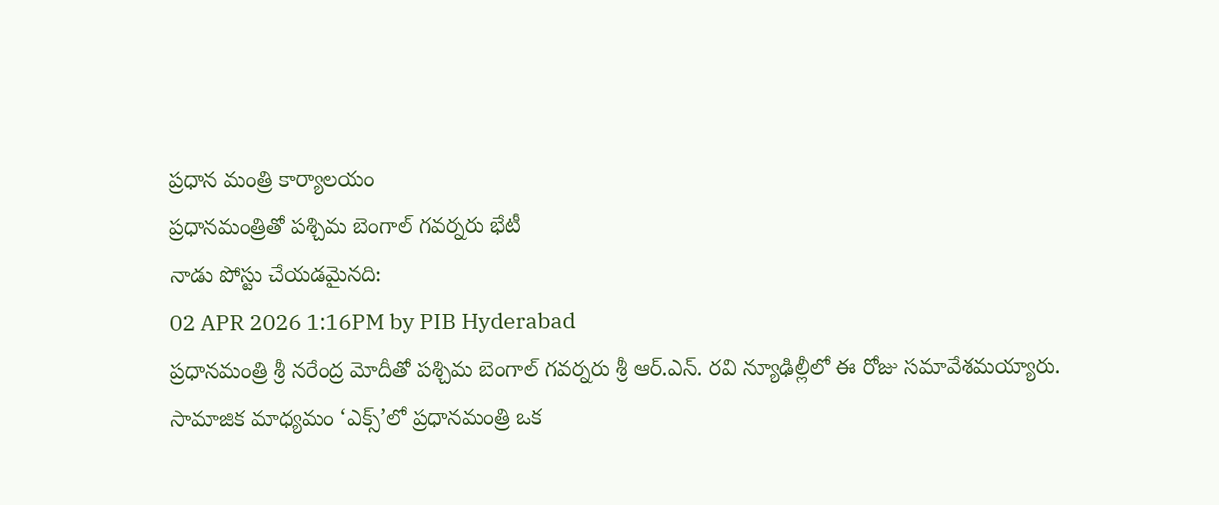ప్రధాన మంత్రి కార్యాలయం
ప్రధానమంత్రితో పశ్చిమ బెంగాల్ గవర్నరు భేటీ
నాడు పోస్టు చేయడమైనది:
02 APR 2026 1:16PM by PIB Hyderabad
ప్రధానమంత్రి శ్రీ నరేంద్ర మోదీతో పశ్చిమ బెంగాల్ గవర్నరు శ్రీ ఆర్.ఎన్. రవి న్యూఢిల్లీలో ఈ రోజు సమావేశమయ్యారు.
సామాజిక మాధ్యమం ‘ఎక్స్’లో ప్రధానమంత్రి ఒక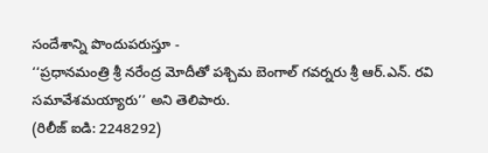సందేశాన్ని పొందుపరుస్తూ -
‘‘ప్రధానమంత్రి శ్రీ నరేంద్ర మోదీతో పశ్చిమ బెంగాల్ గవర్నరు శ్రీ ఆర్.ఎన్. రవి సమావేశమయ్యారు’’ అని తెలిపారు.
(రిలీజ్ ఐడి: 2248292)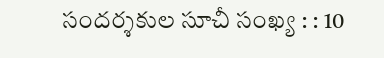సందర్శకుల సూచీ సంఖ్య : : 10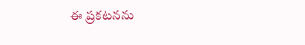ఈ ప్రకటనను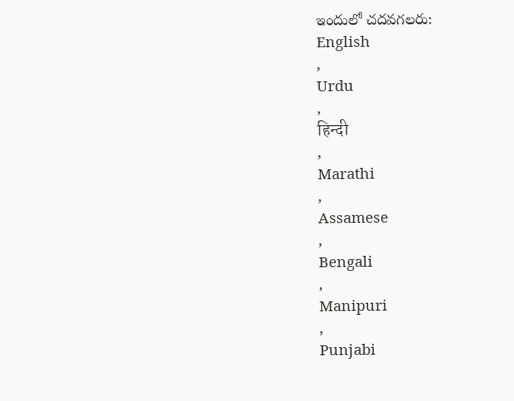ఇందులో చదవగలరు:
English
,
Urdu
,
हिन्दी
,
Marathi
,
Assamese
,
Bengali
,
Manipuri
,
Punjabi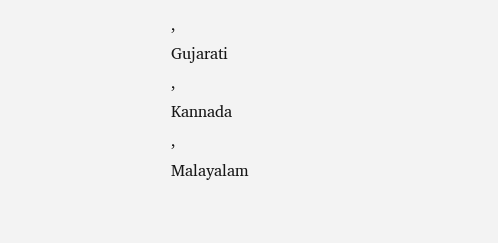,
Gujarati
,
Kannada
,
Malayalam